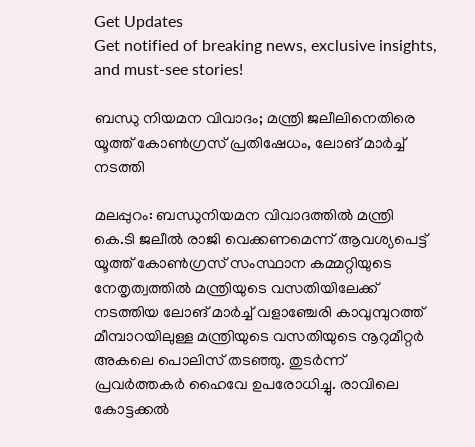Get Updates
Get notified of breaking news, exclusive insights, and must-see stories!

ബന്ധു നിയമന വിവാദം; മന്ത്രി ജലീലിനെതിരെ യൂത്ത് കോൺഗ്രസ് പ്രതിഷേധം, ലോങ് മാർച്ച് നടത്തി

മലപ്പുറം: ബന്ധുനിയമന വിവാദത്തില്‍ മന്ത്രി കെ.ടി ജലീല്‍ രാജി വെക്കണമെന്ന് ആവശ്യപെട്ട് യൂത്ത് കോണ്‍ഗ്രസ് സംസ്ഥാന കമ്മറ്റിയുടെ നേതൃത്വത്തില്‍ മന്ത്രിയുടെ വസതിയിലേക്ക് നടത്തിയ ലോങ് മാര്‍ച്ച് വളാഞ്ചേരി കാവുമ്പുറത്ത് മീമ്പാറയിലുള്ള മന്ത്രിയുടെ വസതിയുടെ നൂറുമീറ്റര്‍ അകലെ പൊലിസ് തടഞ്ഞു. തുടര്‍ന്ന് പ്രവര്‍ത്തകര്‍ ഹൈവേ ഉപരോധിച്ചു. രാവിലെ കോട്ടക്കല്‍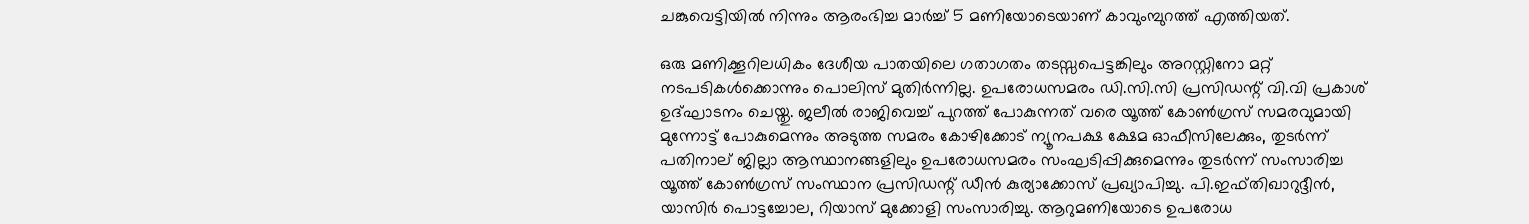ചങ്കുവെട്ടിയില്‍ നിന്നും ആരംഭിച്ച മാര്‍ച്ച് 5 മണിയോടെയാണ് കാവുംമ്പുറത്ത് എത്തിയത്.

ഒരു മണിക്കൂറിലധികം ദേശീയ പാതയിലെ ഗതാഗതം തടസ്സപെട്ടങ്കിലും അറസ്റ്റിനോ മറ്റ് നടപടികള്‍ക്കൊന്നും പൊലിസ് മുതിര്‍ന്നില്ല. ഉപരോധസമരം ഡി.സി.സി പ്രസിഡന്റ് വി.വി പ്രകാശ് ഉദ്ഘാടനം ചെയ്തു. ജലീല്‍ രാജിവെച്ച് പുറത്ത് പോകുന്നത് വരെ യൂത്ത് കോണ്‍ഗ്രസ് സമരവുമായി മുന്നോട്ട് പോകുമെന്നും അടുത്ത സമരം കോഴിക്കോട് ന്യൂനപക്ഷ ക്ഷേമ ഓഫീസിലേക്കും, തുടര്‍ന്ന് പതിനാല് ജില്ലാ ആസ്ഥാനങ്ങളിലും ഉപരോധസമരം സംഘടിപ്പിക്കുമെന്നും തുടര്‍ന്ന് സംസാരിച്ച യൂത്ത് കോണ്‍ഗ്രസ് സംസ്ഥാന പ്രസിഡന്റ് ഡീന്‍ കുര്യാക്കോസ് പ്രഖ്യാപിച്ചു. പി.ഇഫ്തിഖാറുദ്ദീന്‍, യാസിര്‍ പൊട്ടച്ചോല, റിയാസ് മുക്കോളി സംസാരിച്ചു. ആറുമണിയോടെ ഉപരോധ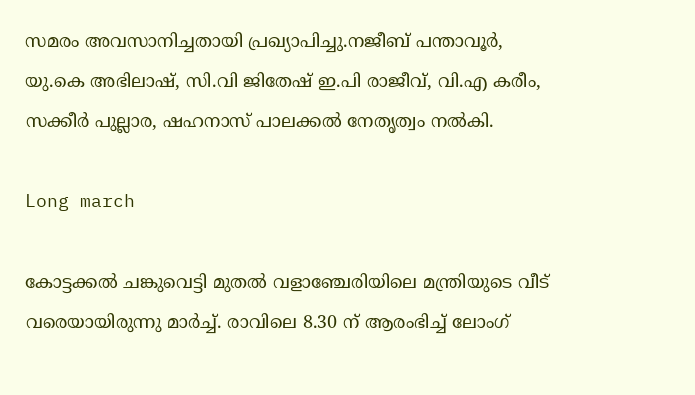സമരം അവസാനിച്ചതായി പ്രഖ്യാപിച്ചു.നജീബ് പന്താവൂര്‍, യു.കെ അഭിലാഷ്, സി.വി ജിതേഷ് ഇ.പി രാജീവ്, വി.എ കരീം, സക്കീര്‍ പുല്ലാര, ഷഹനാസ് പാലക്കല്‍ നേതൃത്വം നല്‍കി.

Long march

കോട്ടക്കല്‍ ചങ്കുവെട്ടി മുതല്‍ വളാഞ്ചേരിയിലെ മന്ത്രിയുടെ വീട് വരെയായിരുന്നു മാര്‍ച്ച്. രാവിലെ 8.30 ന് ആരംഭിച്ച് ലോംഗ്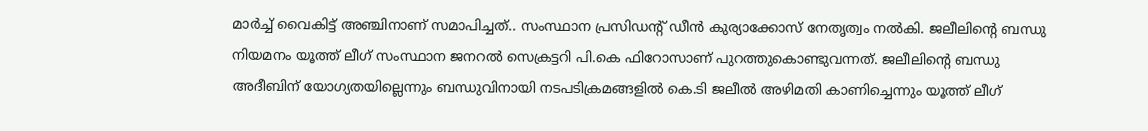മാര്‍ച്ച് വൈകിട്ട് അഞ്ചിനാണ് സമാപിച്ചത്.. സംസ്ഥാന പ്രസിഡന്റ് ഡീന്‍ കുര്യാക്കോസ് നേതൃത്വം നല്‍കി. ജലീലിന്റെ ബന്ധു നിയമനം യൂത്ത് ലീഗ് സംസ്ഥാന ജനറല്‍ സെക്രട്ടറി പി.കെ ഫിറോസാണ് പുറത്തുകൊണ്ടുവന്നത്. ജലീലിന്റെ ബന്ധു അദീബിന് യോഗ്യതയില്ലെന്നും ബന്ധുവിനായി നടപടിക്രമങ്ങളില്‍ കെ.ടി ജലീല്‍ അഴിമതി കാണിച്ചെന്നും യൂത്ത് ലീഗ്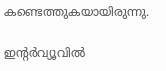കണ്ടെത്തുകയായിരുന്നു.

ഇന്റര്‍വ്യൂവില്‍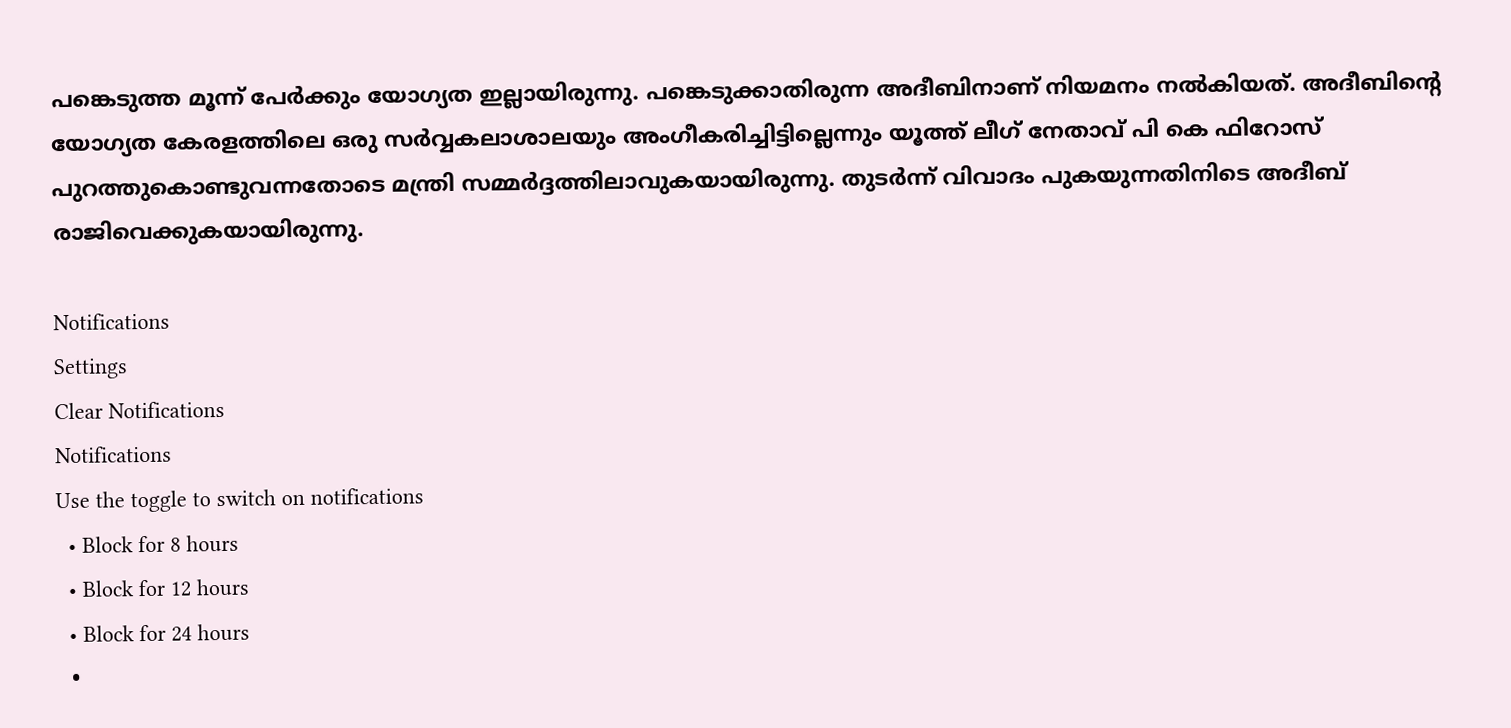പങ്കെടുത്ത മൂന്ന് പേര്‍ക്കും യോഗ്യത ഇല്ലായിരുന്നു. പങ്കെടുക്കാതിരുന്ന അദീബിനാണ് നിയമനം നല്‍കിയത്. അദീബിന്റെ യോഗ്യത കേരളത്തിലെ ഒരു സര്‍വ്വകലാശാലയും അംഗീകരിച്ചിട്ടില്ലെന്നും യൂത്ത് ലീഗ് നേതാവ് പി കെ ഫിറോസ് പുറത്തുകൊണ്ടുവന്നതോടെ മന്ത്രി സമ്മര്‍ദ്ദത്തിലാവുകയായിരുന്നു. തുടര്‍ന്ന് വിവാദം പുകയുന്നതിനിടെ അദീബ് രാജിവെക്കുകയായിരുന്നു.

Notifications
Settings
Clear Notifications
Notifications
Use the toggle to switch on notifications
  • Block for 8 hours
  • Block for 12 hours
  • Block for 24 hours
  •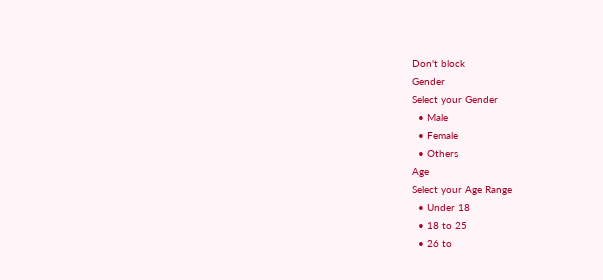Don't block
Gender
Select your Gender
  • Male
  • Female
  • Others
Age
Select your Age Range
  • Under 18
  • 18 to 25
  • 26 to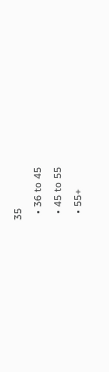35
  • 36 to 45
  • 45 to 55
  • 55+